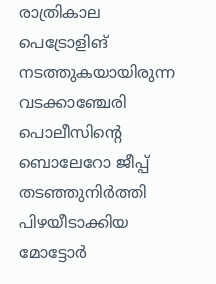രാത്രികാല പെട്രോളിങ് നടത്തുകയായിരുന്ന വടക്കാഞ്ചേരി പൊലീസിന്റെ ബൊലേറോ ജീപ്പ് തടഞ്ഞുനിർത്തി പിഴയീടാക്കിയ മോട്ടോർ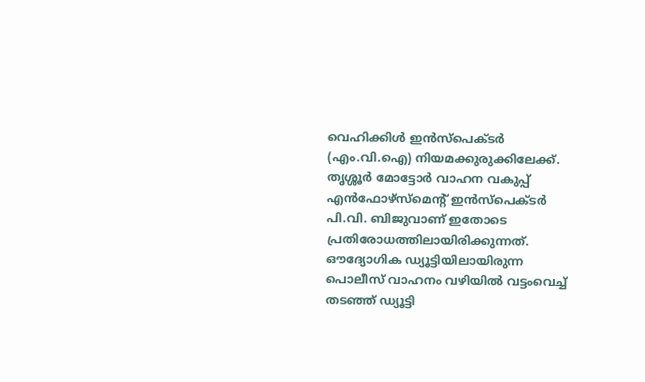വെഹിക്കിൾ ഇൻസ്പെക്ടർ (എം.വി.ഐ) നിയമക്കുരുക്കിലേക്ക്. തൃശ്ശൂർ മോട്ടോർ വാഹന വകുപ്പ് എൻഫോഴ്സ്മെന്റ് ഇൻസ്പെക്ടർ പി.വി. ബിജുവാണ് ഇതോടെ പ്രതിരോധത്തിലായിരിക്കുന്നത്. ഔദ്യോഗിക ഡ്യൂട്ടിയിലായിരുന്ന പൊലീസ് വാഹനം വഴിയിൽ വട്ടംവെച്ച് തടഞ്ഞ് ഡ്യൂട്ടി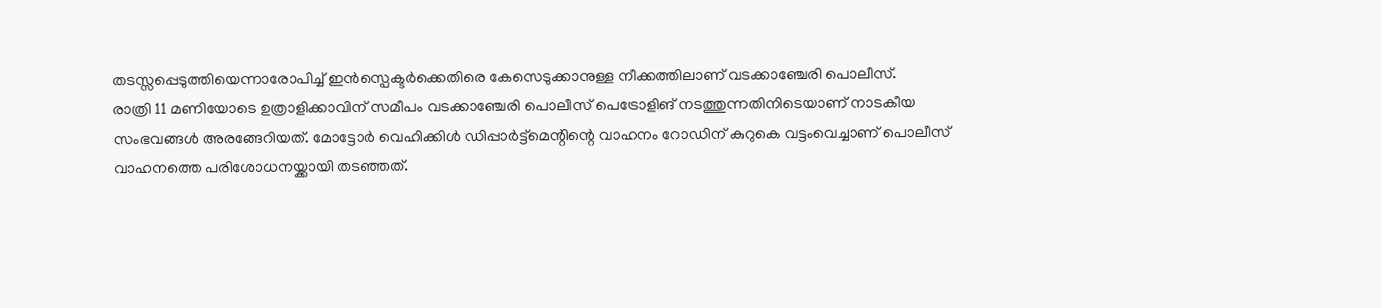തടസ്സപ്പെടുത്തിയെന്നാരോപിച്ച് ഇൻസ്പെക്ടർക്കെതിരെ കേസെടുക്കാനുള്ള നീക്കത്തിലാണ് വടക്കാഞ്ചേരി പൊലീസ്.
രാത്രി 11 മണിയോടെ ഉത്രാളിക്കാവിന് സമീപം വടക്കാഞ്ചേരി പൊലീസ് പെട്രോളിങ് നടത്തുന്നതിനിടെയാണ് നാടകീയ സംഭവങ്ങൾ അരങ്ങേറിയത്. മോട്ടോർ വെഹിക്കിൾ ഡിപ്പാർട്ട്മെന്റിന്റെ വാഹനം റോഡിന് കുറുകെ വട്ടംവെച്ചാണ് പൊലീസ് വാഹനത്തെ പരിശോധനയ്ക്കായി തടഞ്ഞത്.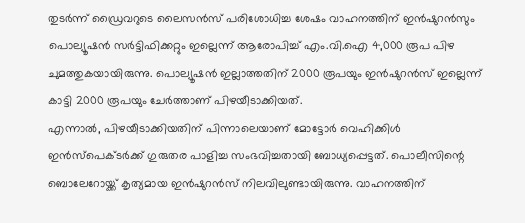തുടർന്ന് ഡ്രൈവറുടെ ലൈസൻസ് പരിശോധിച്ച ശേഷം വാഹനത്തിന് ഇൻഷുറൻസും പൊല്യൂഷൻ സർട്ടിഫിക്കറ്റും ഇല്ലെന്ന് ആരോപിച്ച് എം.വി.ഐ 4,000 രൂപ പിഴ ചുമത്തുകയായിരുന്നു. പൊല്യൂഷൻ ഇല്ലാത്തതിന് 2000 രൂപയും ഇൻഷുറൻസ് ഇല്ലെന്ന് കാട്ടി 2000 രൂപയും ചേർത്താണ് പിഴയീടാക്കിയത്.
എന്നാൽ, പിഴയീടാക്കിയതിന് പിന്നാലെയാണ് മോട്ടോർ വെഹിക്കിൾ ഇൻസ്പെക്ടർക്ക് ഗുരുതര പാളിച്ച സംഭവിച്ചതായി ബോധ്യപ്പെട്ടത്. പൊലീസിന്റെ ബൊലേറോയ്ക്ക് കൃത്യമായ ഇൻഷുറൻസ് നിലവിലുണ്ടായിരുന്നു. വാഹനത്തിന്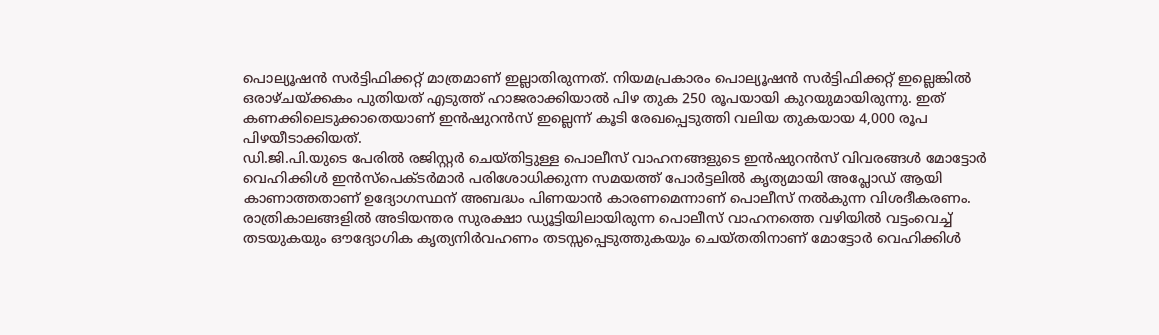പൊല്യൂഷൻ സർട്ടിഫിക്കറ്റ് മാത്രമാണ് ഇല്ലാതിരുന്നത്. നിയമപ്രകാരം പൊല്യൂഷൻ സർട്ടിഫിക്കറ്റ് ഇല്ലെങ്കിൽ ഒരാഴ്ചയ്ക്കകം പുതിയത് എടുത്ത് ഹാജരാക്കിയാൽ പിഴ തുക 250 രൂപയായി കുറയുമായിരുന്നു. ഇത് കണക്കിലെടുക്കാതെയാണ് ഇൻഷുറൻസ് ഇല്ലെന്ന് കൂടി രേഖപ്പെടുത്തി വലിയ തുകയായ 4,000 രൂപ പിഴയീടാക്കിയത്.
ഡി.ജി.പി.യുടെ പേരിൽ രജിസ്റ്റർ ചെയ്തിട്ടുള്ള പൊലീസ് വാഹനങ്ങളുടെ ഇൻഷുറൻസ് വിവരങ്ങൾ മോട്ടോർ വെഹിക്കിൾ ഇൻസ്പെക്ടർമാർ പരിശോധിക്കുന്ന സമയത്ത് പോർട്ടലിൽ കൃത്യമായി അപ്ലോഡ് ആയി കാണാത്തതാണ് ഉദ്യോഗസ്ഥന് അബദ്ധം പിണയാൻ കാരണമെന്നാണ് പൊലീസ് നൽകുന്ന വിശദീകരണം.
രാത്രികാലങ്ങളിൽ അടിയന്തര സുരക്ഷാ ഡ്യൂട്ടിയിലായിരുന്ന പൊലീസ് വാഹനത്തെ വഴിയിൽ വട്ടംവെച്ച് തടയുകയും ഔദ്യോഗിക കൃത്യനിർവഹണം തടസ്സപ്പെടുത്തുകയും ചെയ്തതിനാണ് മോട്ടോർ വെഹിക്കിൾ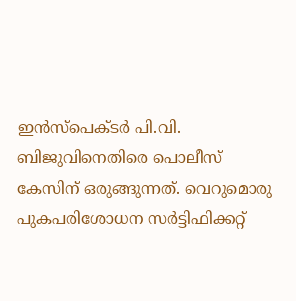ഇൻസ്പെക്ടർ പി.വി. ബിജുവിനെതിരെ പൊലീസ് കേസിന് ഒരുങ്ങുന്നത്. വെറുമൊരു പുകപരിശോധന സർട്ടിഫിക്കറ്റ്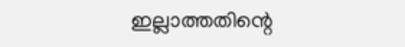ഇല്ലാത്തതിന്റെ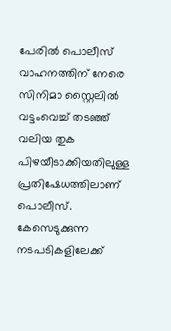പേരിൽ പൊലീസ് വാഹനത്തിന് നേരെ സിനിമാ സ്റ്റൈലിൽ വട്ടംവെച്ച് തടഞ്ഞ് വലിയ തുക പിഴയീടാക്കിയതിലുള്ള പ്രതിഷേധത്തിലാണ് പൊലീസ്. കേസെടുക്കുന്ന നടപടികളിലേക്ക്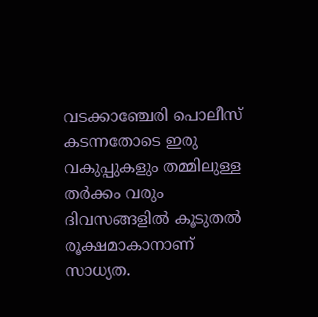വടക്കാഞ്ചേരി പൊലീസ് കടന്നതോടെ ഇരു വകുപ്പുകളും തമ്മിലുള്ള തർക്കം വരും ദിവസങ്ങളിൽ കൂടുതൽ രൂക്ഷമാകാനാണ് സാധ്യത.